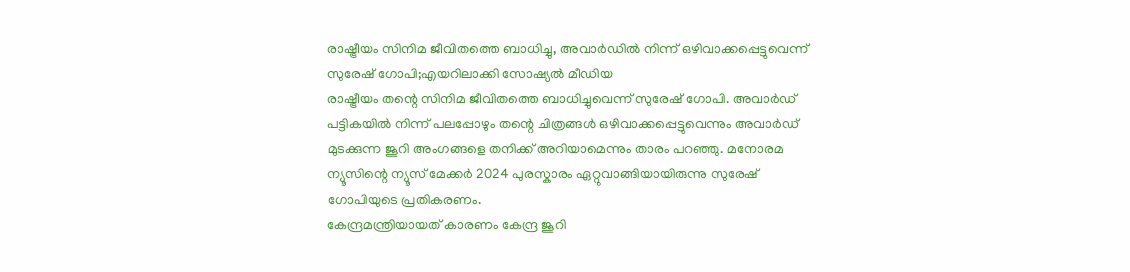രാഷ്ട്രീയം സിനിമ ജീവിതത്തെ ബാധിച്ചു, അവാർഡിൽ നിന്ന് ഒഴിവാക്കപ്പെട്ടുവെന്ന് സുരേഷ് ഗോപി;എയറിലാക്കി സോഷ്യൽ മീഡിയ
രാഷ്ട്രീയം തന്റെ സിനിമ ജീവിതത്തെ ബാധിച്ചുവെന്ന് സുരേഷ് ഗോപി. അവാർഡ് പട്ടികയിൽ നിന്ന് പലപ്പോഴും തന്റെ ചിത്രങ്ങൾ ഒഴിവാക്കപ്പെട്ടുവെന്നും അവാർഡ് മുടക്കുന്ന ജൂറി അംഗങ്ങളെ തനിക്ക് അറിയാമെന്നും താരം പറഞ്ഞു. മനോരമ ന്യൂസിന്റെ ന്യൂസ് മേക്കർ 2024 പുരസ്കാരം ഏറ്റുവാങ്ങിയായിരുന്നു സുരേഷ് ഗോപിയുടെ പ്രതികരണം.
കേന്ദ്രമന്ത്രിയായത് കാരണം കേന്ദ്ര ജൂറി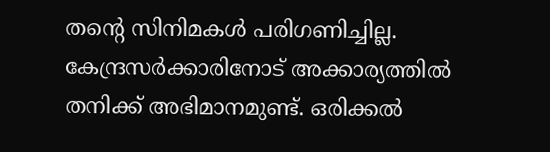തന്റെ സിനിമകൾ പരിഗണിച്ചില്ല. കേന്ദ്രസർക്കാരിനോട് അക്കാര്യത്തിൽ തനിക്ക് അഭിമാനമുണ്ട്. ഒരിക്കൽ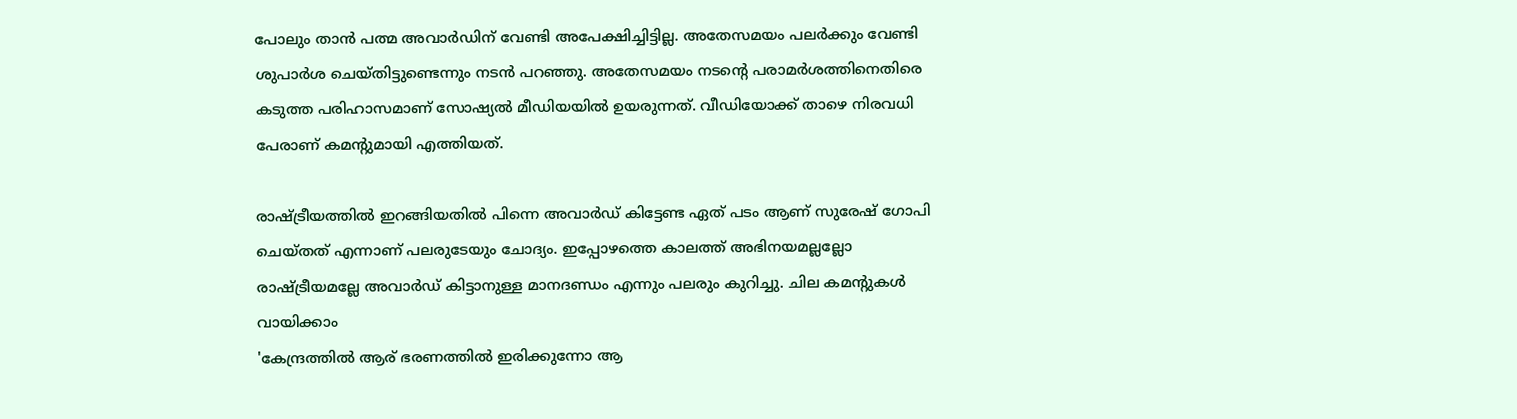പോലും താൻ പത്മ അവാർഡിന് വേണ്ടി അപേക്ഷിച്ചിട്ടില്ല. അതേസമയം പലർക്കും വേണ്ടി ശുപാർശ ചെയ്തിട്ടുണ്ടെന്നും നടൻ പറഞ്ഞു. അതേസമയം നടന്റെ പരാമർശത്തിനെതിരെ കടുത്ത പരിഹാസമാണ് സോഷ്യൽ മീഡിയയിൽ ഉയരുന്നത്. വീഡിയോക്ക് താഴെ നിരവധി പേരാണ് കമന്റുമായി എത്തിയത്.

രാഷ്ട്രീയത്തിൽ ഇറങ്ങിയതിൽ പിന്നെ അവാർഡ് കിട്ടേണ്ട ഏത് പടം ആണ് സുരേഷ് ഗോപി ചെയ്തത് എന്നാണ് പലരുടേയും ചോദ്യം. ഇപ്പോഴത്തെ കാലത്ത് അഭിനയമല്ലല്ലോ രാഷ്ട്രീയമല്ലേ അവാർഡ് കിട്ടാനുള്ള മാനദണ്ഡം എന്നും പലരും കുറിച്ചു. ചില കമന്റുകൾ വായിക്കാം
'കേന്ദ്രത്തിൽ ആര് ഭരണത്തിൽ ഇരിക്കുന്നോ ആ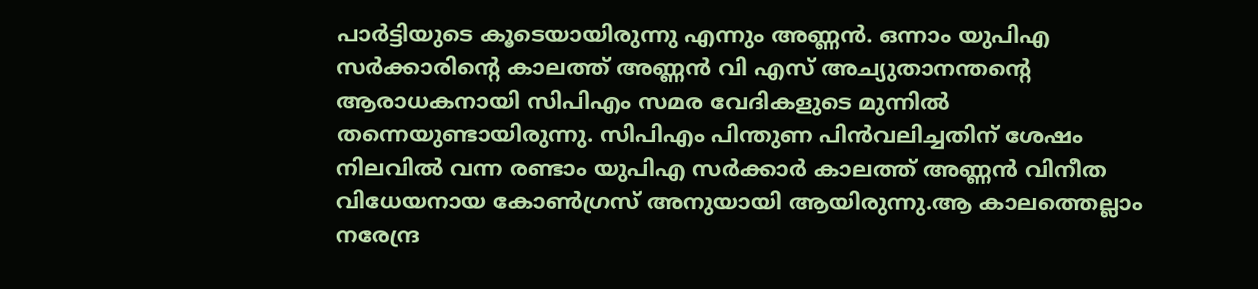പാർട്ടിയുടെ കൂടെയായിരുന്നു എന്നും അണ്ണൻ. ഒന്നാം യുപിഎ സർക്കാരിന്റെ കാലത്ത് അണ്ണൻ വി എസ് അച്യുതാനന്തന്റെ ആരാധകനായി സിപിഎം സമര വേദികളുടെ മുന്നിൽ തന്നെയുണ്ടായിരുന്നു. സിപിഎം പിന്തുണ പിൻവലിച്ചതിന് ശേഷം നിലവിൽ വന്ന രണ്ടാം യുപിഎ സർക്കാർ കാലത്ത് അണ്ണൻ വിനീത വിധേയനായ കോൺഗ്രസ് അനുയായി ആയിരുന്നു.ആ കാലത്തെല്ലാം നരേന്ദ്ര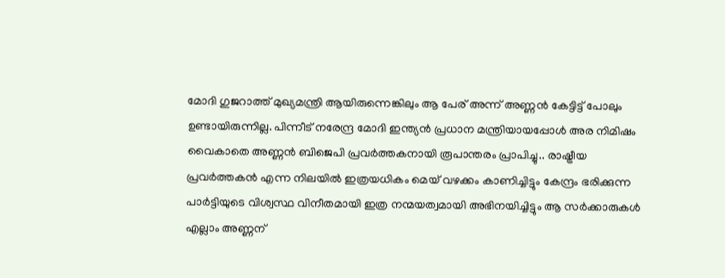മോദി ഗുജറാത്ത് മുഖ്യമന്ത്രി ആയിരുന്നെങ്കിലും ആ പേര് അന്ന് അണ്ണൻ കേട്ടിട്ട് പോലും ഉണ്ടായിരുന്നില്ല. പിന്നീട് നരേന്ദ്ര മോദി ഇന്ത്യൻ പ്രധാന മന്ത്രിയായപ്പോൾ അര നിമിഷം വൈകാതെ അണ്ണൻ ബിജെപി പ്രവർത്തകനായി രൂപാന്തരം പ്രാപിച്ചു.. രാഷ്ട്രീയ പ്രവർത്തകൻ എന്ന നിലയിൽ ഇത്രയധികം മെയ് വഴക്കം കാണിച്ചിട്ടും കേന്ദ്രം ഭരിക്കുന്ന പാർട്ടിയുടെ വിശ്വസ്ഥ വിനീതമായി ഇത്ര നന്മയത്വമായി അഭിനയിച്ചിട്ടും ആ സർക്കാരുകൾ എല്ലാം അണ്ണന്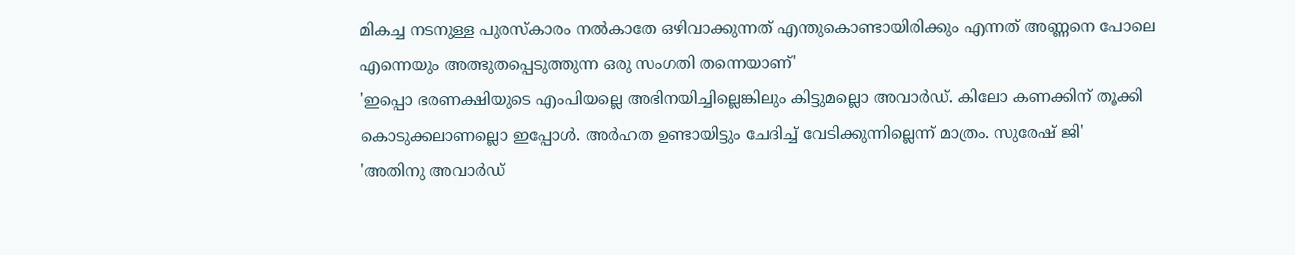മികച്ച നടനുള്ള പുരസ്കാരം നൽകാതേ ഒഴിവാക്കുന്നത് എന്തുകൊണ്ടായിരിക്കും എന്നത് അണ്ണനെ പോലെ എന്നെയും അത്ഭുതപ്പെടുത്തുന്ന ഒരു സംഗതി തന്നെയാണ്'
'ഇപ്പൊ ഭരണക്ഷിയുടെ എംപിയല്ലെ അഭിനയിച്ചില്ലെങ്കിലും കിട്ടുമല്ലൊ അവാർഡ്. കിലോ കണക്കിന് തൂക്കി കൊടുക്കലാണല്ലൊ ഇപ്പോൾ. അർഹത ഉണ്ടായിട്ടും ചേദിച്ച് വേടിക്കുന്നില്ലെന്ന് മാത്രം. സുരേഷ് ജി'
'അതിനു അവാർഡ്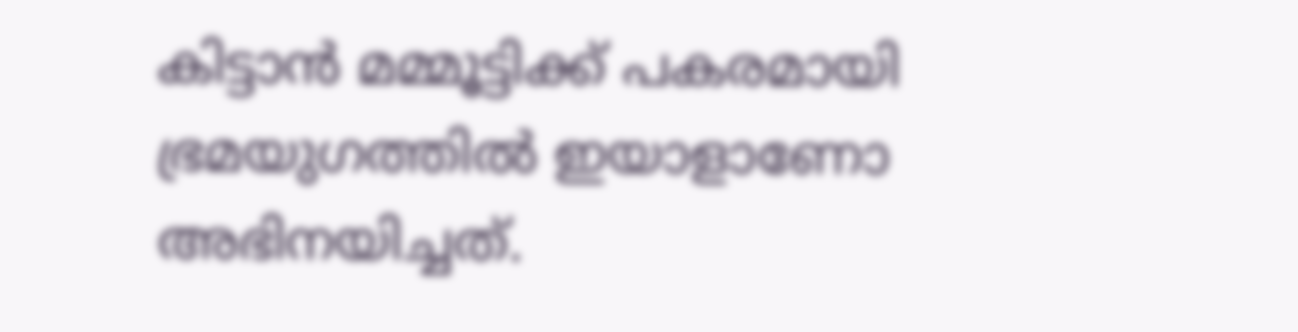കിട്ടാൻ മമ്മൂട്ടിക്ക് പകരമായി ഭ്രമയുഗത്തിൽ ഇയാളാണോ അഭിനയിച്ചത്.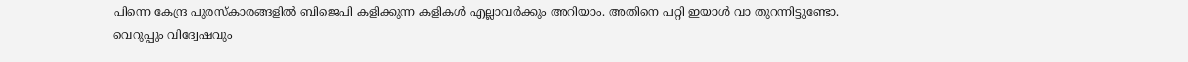പിന്നെ കേന്ദ്ര പുരസ്കാരങ്ങളിൽ ബിജെപി കളിക്കുന്ന കളികൾ എല്ലാവർക്കും അറിയാം. അതിനെ പറ്റി ഇയാൾ വാ തുറന്നിട്ടുണ്ടോ. വെറുപ്പും വിദ്വേഷവും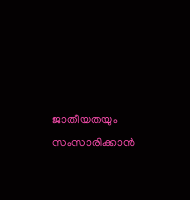ജാതീയതയും സംസാരിക്കാൻ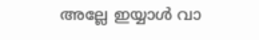അല്ലേ ഇയ്യാൾ വാ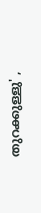തുറക്കുള്ളു' ,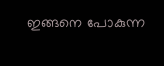ഇങ്ങനെ പോകുന്ന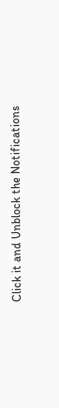Click it and Unblock the Notifications